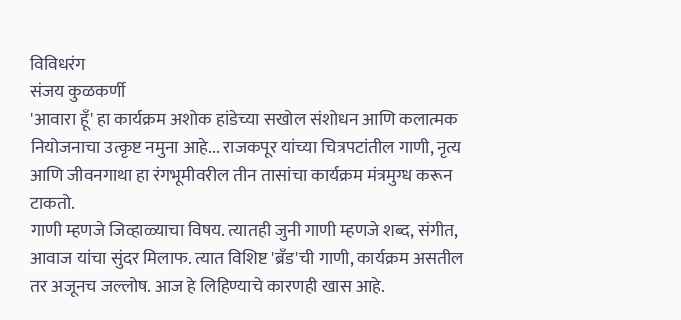विविधरंग
संजय कुळकर्णी
'आवारा हूँ' हा कार्यक्रम अशोक हांडेच्या सखोल संशोधन आणि कलात्मक नियोजनाचा उत्कृष्ट नमुना आहे... राजकपूर यांच्या चित्रपटांतील गाणी, नृत्य आणि जीवनगाथा हा रंगभूमीवरील तीन तासांचा कार्यक्रम मंत्रमुग्ध करून टाकतो.
गाणी म्हणजे जिव्हाळ्याचा विषय. त्यातही जुनी गाणी म्हणजे शब्द, संगीत, आवाज यांचा सुंदर मिलाफ. त्यात विशिष्ट 'ब्रँड'ची गाणी, कार्यक्रम असतील तर अजूनच जल्लोष. आज हे लिहिण्याचे कारणही खास आहे.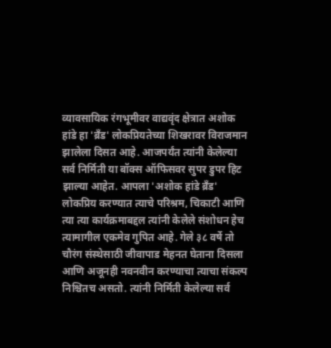व्यावसायिक रंगभूमीवर वाद्यवृंद क्षेत्रात अशोक हांडे हा 'ब्रँड' लोकप्रियतेच्या शिखरावर विराजमान झालेला दिसत आहे. आजपर्यंत त्यांनी केलेल्या सर्व निर्मिती या बॉक्स ऑफिसवर सुपर डुपर हिट झाल्या आहेत. आपला 'अशोक हांडे ब्रँड' लोकप्रिय करण्यात त्याचे परिश्रम, चिकाटी आणि त्या त्या कार्यक्रमाबद्दल त्यांनी केलेले संशोधन हेच त्यामागील एकमेव गुपित आहे. गेले ३८ वर्षे तो चौरंग संस्थेसाठी जीवापाड मेहनत घेताना दिसला आणि अजूनही नवनवीन करण्याचा त्याचा संकल्प निश्चितच असतो. त्यांनी निर्मिती केलेल्या सर्व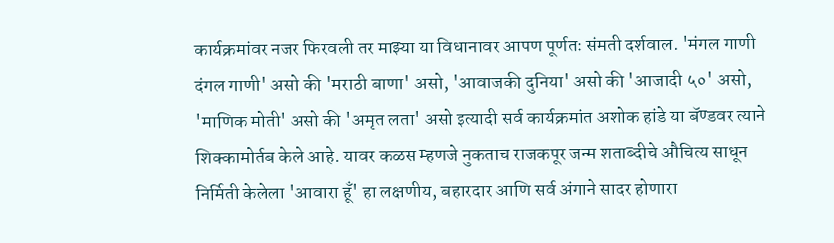कार्यक्रमांवर नजर फिरवली तर माझ्या या विधानावर आपण पूर्णतः संमती दर्शवाल. 'मंगल गाणी दंगल गाणी' असो की 'मराठी बाणा' असो, 'आवाजकी दुनिया' असो की 'आजादी ५०' असो, 'माणिक मोती' असो की 'अमृत लता' असो इत्यादी सर्व कार्यक्रमांत अशोक हांडे या बॅण्डवर त्याने शिक्कामोर्तब केले आहे. यावर कळस म्हणजे नुकताच राजकपूर जन्म शताब्दीचे औचित्य साधून निर्मिती केलेला 'आवारा हूँ' हा लक्षणीय, बहारदार आणि सर्व अंगाने सादर होणारा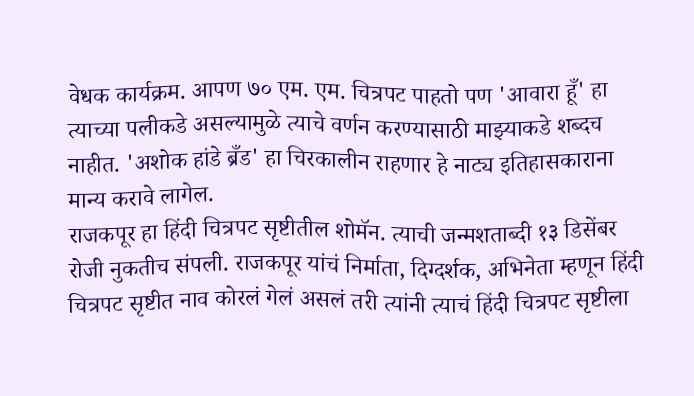वेधक कार्यक्रम. आपण ७० एम. एम. चित्रपट पाहतो पण 'आवारा हूँ' हा त्याच्या पलीकडे असल्यामुळे त्याचे वर्णन करण्यासाठी माझ्याकडे शब्दच नाहीत. 'अशोक हांडे ब्रँड' हा चिरकालीन राहणार हे नाट्य इतिहासकाराना मान्य करावे लागेल.
राजकपूर हा हिंदी चित्रपट सृष्टीतील शोमॅन. त्याची जन्मशताब्दी १३ डिसेंबर रोजी नुकतीच संपली. राजकपूर यांचं निर्माता, दिग्दर्शक, अभिनेता म्हणून हिंदी चित्रपट सृष्टीत नाव कोरलं गेलं असलं तरी त्यांनी त्याचं हिंदी चित्रपट सृष्टीला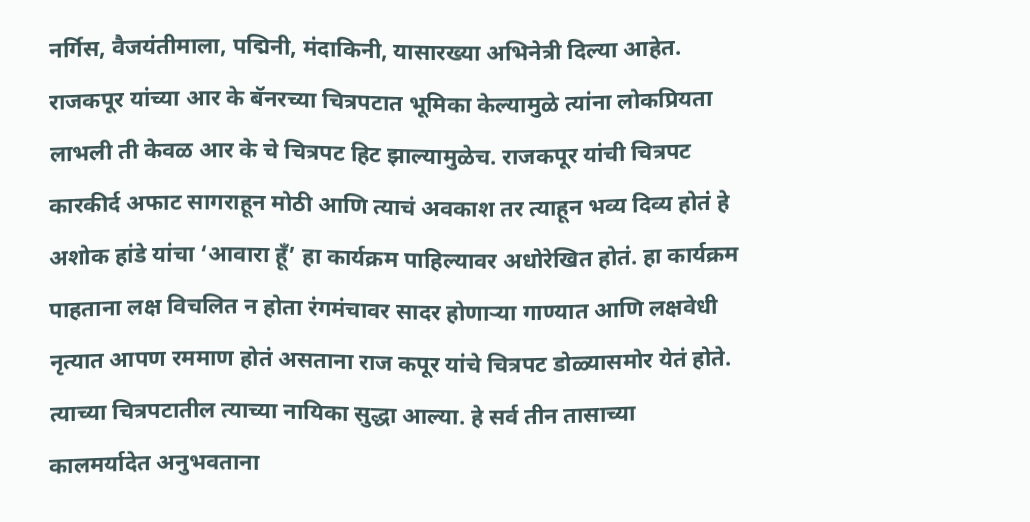नर्गिस, वैजयंतीमाला, पद्मिनी, मंदाकिनी, यासारख्या अभिनेत्री दिल्या आहेत. राजकपूर यांच्या आर के बॅनरच्या चित्रपटात भूमिका केल्यामुळे त्यांना लोकप्रियता लाभली ती केवळ आर के चे चित्रपट हिट झाल्यामुळेच. राजकपूर यांची चित्रपट कारकीर्द अफाट सागराहून मोठी आणि त्याचं अवकाश तर त्याहून भव्य दिव्य होतं हे अशोक हांडे यांचा ‘आवारा हूँ’ हा कार्यक्रम पाहिल्यावर अधोरेखित होतं. हा कार्यक्रम पाहताना लक्ष विचलित न होता रंगमंचावर सादर होणाऱ्या गाण्यात आणि लक्षवेधी नृत्यात आपण रममाण होतं असताना राज कपूर यांचे चित्रपट डोळ्यासमोर येतं होते. त्याच्या चित्रपटातील त्याच्या नायिका सुद्धा आल्या. हे सर्व तीन तासाच्या कालमर्यादेत अनुभवताना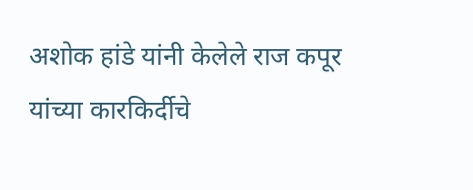अशोक हांडे यांनी केलेले राज कपूर यांच्या कारकिर्दीचे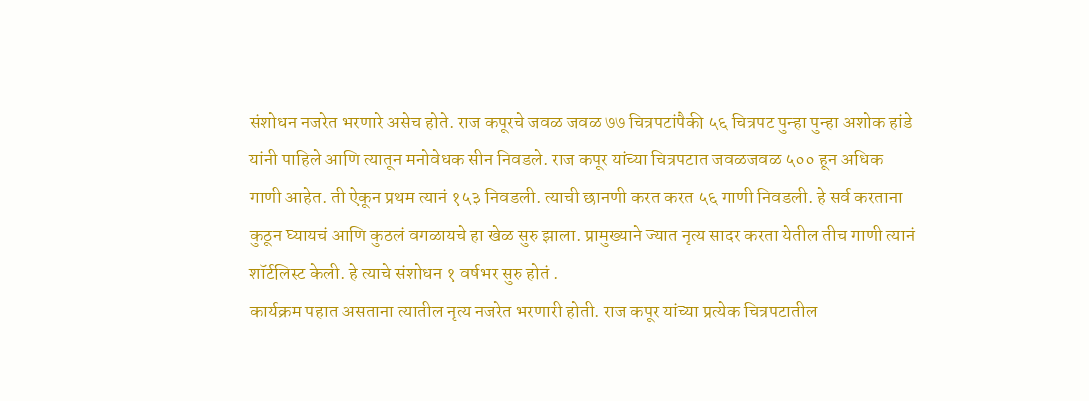संशोधन नजरेत भरणारे असेच होते. राज कपूरचे जवळ जवळ ७७ चित्रपटांपैकी ५६ चित्रपट पुन्हा पुन्हा अशोक हांडे यांनी पाहिले आणि त्यातून मनोवेधक सीन निवडले. राज कपूर यांच्या चित्रपटात जवळजवळ ५०० हून अधिक गाणी आहेत. ती ऐकून प्रथम त्यानं १५३ निवडली. त्याची छानणी करत करत ५६ गाणी निवडली. हे सर्व करताना कुठून घ्यायचं आणि कुठलं वगळायचे हा खेळ सुरु झाला. प्रामुख्याने ज्यात नृत्य सादर करता येतील तीच गाणी त्यानं शॉर्टलिस्ट केली. हे त्याचे संशोधन १ वर्षभर सुरु होतं .
कार्यक्रम पहात असताना त्यातील नृत्य नजरेत भरणारी होती. राज कपूर यांच्या प्रत्येक चित्रपटातील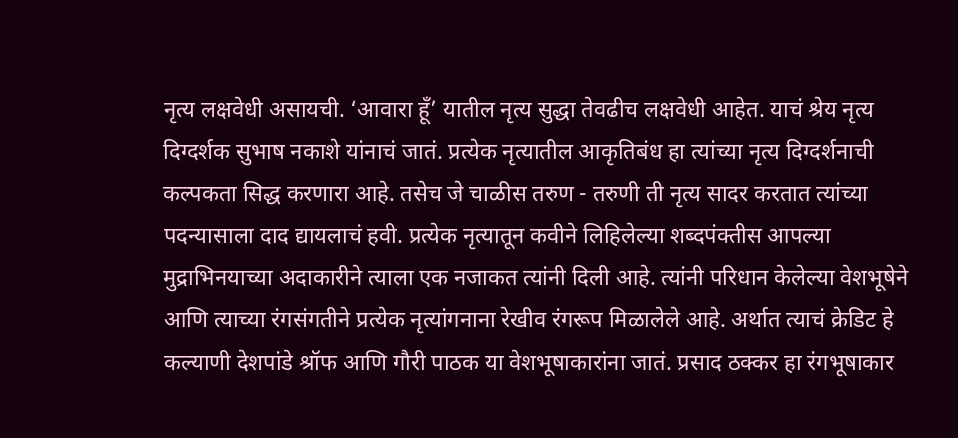नृत्य लक्षवेधी असायची. ‘आवारा हूँ’ यातील नृत्य सुद्धा तेवढीच लक्षवेधी आहेत. याचं श्रेय नृत्य दिग्दर्शक सुभाष नकाशे यांनाचं जातं. प्रत्येक नृत्यातील आकृतिबंध हा त्यांच्या नृत्य दिग्दर्शनाची कल्पकता सिद्ध करणारा आहे. तसेच जे चाळीस तरुण - तरुणी ती नृत्य सादर करतात त्यांच्या पदन्यासाला दाद द्यायलाचं हवी. प्रत्येक नृत्यातून कवीने लिहिलेल्या शब्दपंक्तीस आपल्या मुद्राभिनयाच्या अदाकारीने त्याला एक नजाकत त्यांनी दिली आहे. त्यांनी परिधान केलेल्या वेशभूषेने आणि त्याच्या रंगसंगतीने प्रत्येक नृत्यांगनाना रेखीव रंगरूप मिळालेले आहे. अर्थात त्याचं क्रेडिट हे कल्याणी देशपांडे श्रॉफ आणि गौरी पाठक या वेशभूषाकारांना जातं. प्रसाद ठक्कर हा रंगभूषाकार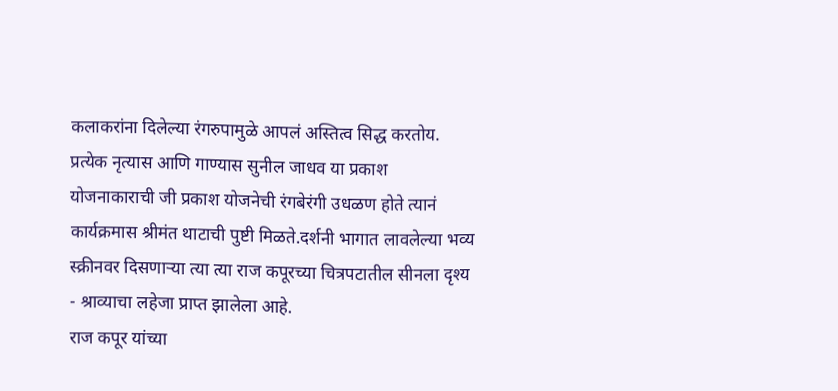कलाकरांना दिलेल्या रंगरुपामुळे आपलं अस्तित्व सिद्ध करतोय. प्रत्येक नृत्यास आणि गाण्यास सुनील जाधव या प्रकाश योजनाकाराची जी प्रकाश योजनेची रंगबेरंगी उधळण होते त्यानं कार्यक्रमास श्रीमंत थाटाची पुष्टी मिळते.दर्शनी भागात लावलेल्या भव्य स्क्रीनवर दिसणाऱ्या त्या त्या राज कपूरच्या चित्रपटातील सीनला दृश्य - श्राव्याचा लहेजा प्राप्त झालेला आहे.
राज कपूर यांच्या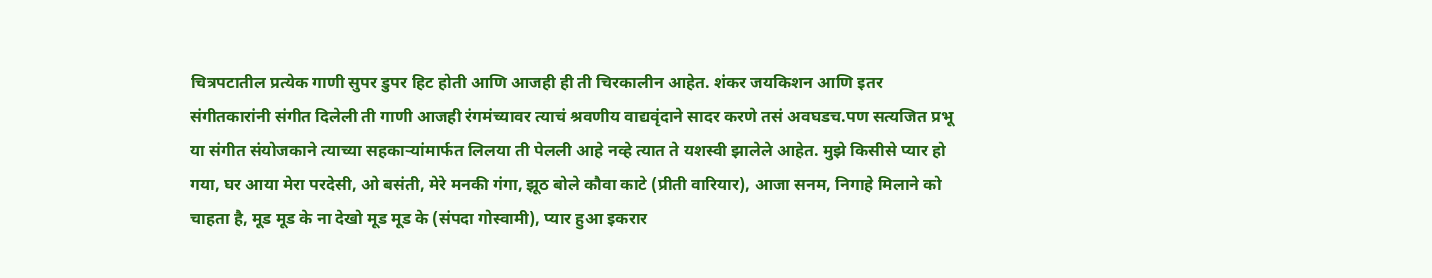चित्रपटातील प्रत्येक गाणी सुपर डुपर हिट होती आणि आजही ही ती चिरकालीन आहेत. शंकर जयकिशन आणि इतर संगीतकारांनी संगीत दिलेली ती गाणी आजही रंगमंच्यावर त्याचं श्रवणीय वाद्यवृंदाने सादर करणे तसं अवघडच.पण सत्यजित प्रभू या संगीत संयोजकाने त्याच्या सहकाऱ्यांमार्फत लिलया ती पेलली आहे नव्हे त्यात ते यशस्वी झालेले आहेत. मुझे किसीसे प्यार हो गया, घर आया मेरा परदेसी, ओ बसंती, मेरे मनकी गंगा, झूठ बोले कौवा काटे (प्रीती वारियार), आजा सनम, निगाहे मिलाने को चाहता है, मूड मूड के ना देखो मूड मूड के (संपदा गोस्वामी), प्यार हुआ इकरार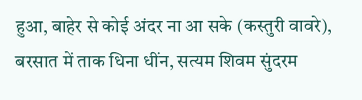हुआ, बाहेर से कोई अंदर ना आ सके (कस्तुरी वावरे), बरसात में ताक धिना धींन, सत्यम शिवम सुंदरम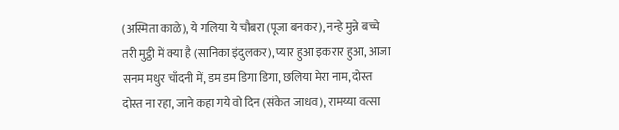(अस्मिता काळे), ये गलिया ये चौबरा (पूजा बनकर), नन्हे मुन्ने बच्चे तरी मुट्ठी में क्या है (सानिका इंदुलकर), प्यार हुआ इकरार हुआ, आजा सनम मधुर चाँदनी में, डम डम डिगा डिगा, छलिया मेरा नाम, दोस्त दोस्त ना रहा, जाने कहा गये वो दिन (संकेत जाधव), रामय्या वत्सा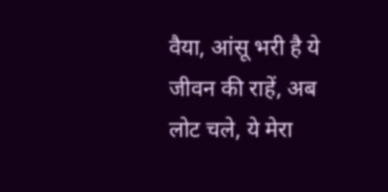वैया, आंसू भरी है ये जीवन की राहें, अब लोट चले, ये मेरा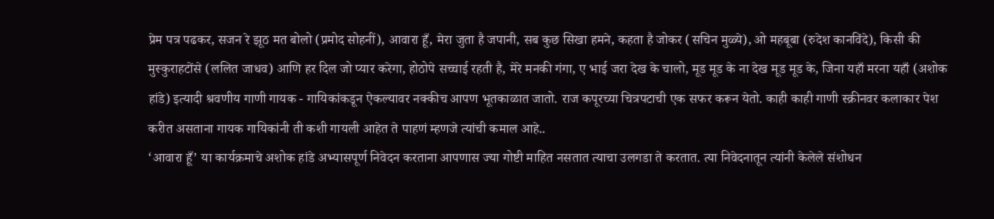प्रेम पत्र पढकर, सजन रे झूठ मत बोलो (प्रमोद सोहनीं), आवारा हूँ, मेरा जुता है जपानी, सब कुछ सिखा हमने, कहता है जोकर (सचिन मुळ्ये), ओ महबूबा (रुदेश कानविंदे), किसी की मुस्कुराहटोंसे (ललित जाधव) आणि हर दिल जो प्यार करेगा, होठोपे सच्चाई रहती है, मेरे मनकी गंगा, ए भाई जरा देख के चालो, मूड मूड के ना देख मूड मूड के, जिना यहाँ मरना यहाँ (अशोक हांडे) इत्यादी श्रवणीय गाणी गायक - गायिकांकडून ऐकल्यावर नक्कीच आपण भूतकाळात जातो. राज कपूरच्या चित्रपटाची एक सफर करून येतो. काही काही गाणी स्क्रीनवर कलाकार पेश करीत असताना गायक गायिकांनी ती कशी गायली आहेत ते पाहणं म्हणजे त्यांची कमाल आहे..
‘आवारा हूँ’ या कार्यक्रमाचे अशोक हांडे अभ्यासपूर्ण निवेदन करताना आपणास ज्या गोष्टी माहित नसतात त्याचा उलगडा ते करतात. त्या निवेदनातून त्यांनी केलेले संशोधन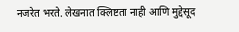नजरेत भरते. लेखनात क्लिष्टता नाही आणि मुद्देसूद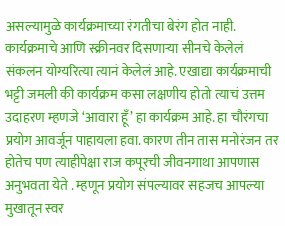असल्यामुळे कार्यक्रमाच्या रंगतीचा बेरंग होत नाही. कार्यक्रमाचे आणि स्क्रीनवर दिसणाऱ्या सीनचे केलेलं संकलन योग्यरित्या त्यानं केलेलं आहे. एखाद्या कार्यक्रमाची भट्टी जमली की कार्यक्रम कसा लक्षणीय होतो त्याचं उत्तम उदाहरण म्हणजे ‘आवारा हूँ’ हा कार्यक्रम आहे. हा चौरंगचा प्रयोग आवर्जून पाहायला हवा. कारण तीन तास मनोरंजन तर होतेच पण त्याहीपेक्षा राज कपूरची जीवनगाथा आपणास अनुभवता येते . म्हणून प्रयोग संपल्यावर सहजच आपल्या मुखातून स्वर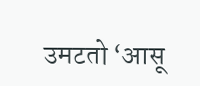उमटतो ‘आसू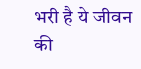भरी है ये जीवन की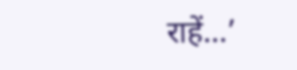राहें...’